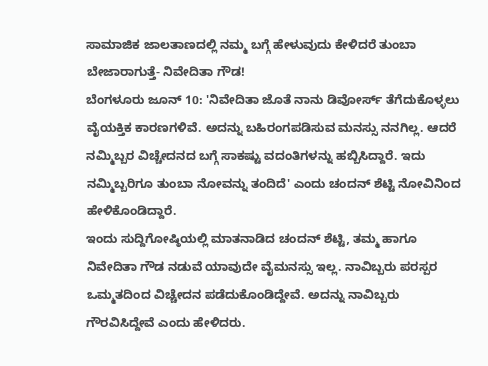ಸಾಮಾಜಿಕ ಜಾಲತಾಣದಲ್ಲಿ ನಮ್ಮ ಬಗ್ಗೆ ಹೇಳುವುದು ಕೇಳಿದರೆ ತುಂಬಾ ಬೇಜಾರಾಗುತ್ತೆ- ನಿವೇದಿತಾ ಗೌಡ!
ಬೆಂಗಳೂರು ಜೂನ್ 10: 'ನಿವೇದಿತಾ ಜೊತೆ ನಾನು ಡಿವೋರ್ಸ್ ತೆಗೆದುಕೊಳ್ಳಲು ವೈಯಕ್ತಿಕ ಕಾರಣಗಳಿವೆ. ಅದನ್ನು ಬಹಿರಂಗಪಡಿಸುವ ಮನಸ್ಸು ನನಗಿಲ್ಲ. ಆದರೆ ನಮ್ಮಿಬ್ಬರ ವಿಚ್ಚೇದನದ ಬಗ್ಗೆ ಸಾಕಷ್ಟು ವದಂತಿಗಳನ್ನು ಹಬ್ಬಿಸಿದ್ದಾರೆ. ಇದು ನಮ್ಮಿಬ್ಬರಿಗೂ ತುಂಬಾ ನೋವನ್ನು ತಂದಿದೆ' ಎಂದು ಚಂದನ್ ಶೆಟ್ಟಿ ನೋವಿನಿಂದ ಹೇಳಿಕೊಂಡಿದ್ದಾರೆ.
ಇಂದು ಸುದ್ದಿಗೋಷ್ಠಿಯಲ್ಲಿ ಮಾತನಾಡಿದ ಚಂದನ್ ಶೆಟ್ಟಿ, ತಮ್ಮ ಹಾಗೂ ನಿವೇದಿತಾ ಗೌಡ ನಡುವೆ ಯಾವುದೇ ವೈಮನಸ್ಸು ಇಲ್ಲ. ನಾವಿಬ್ಬರು ಪರಸ್ಪರ ಒಮ್ಮತದಿಂದ ವಿಚ್ಚೇದನ ಪಡೆದುಕೊಂಡಿದ್ದೇವೆ. ಅದನ್ನು ನಾವಿಬ್ಬರು ಗೌರವಿಸಿದ್ದೇವೆ ಎಂದು ಹೇಳಿದರು.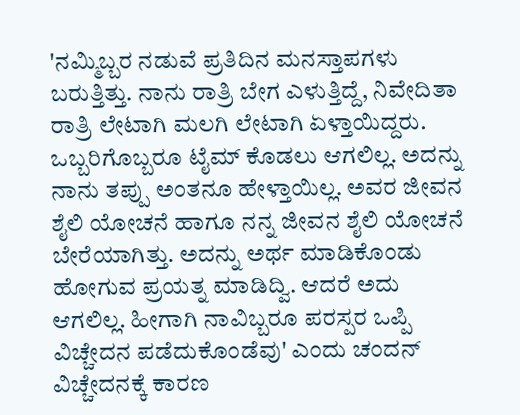'ನಮ್ಮಿಬ್ಬರ ನಡುವೆ ಪ್ರತಿದಿನ ಮನಸ್ತಾಪಗಳು ಬರುತ್ತಿತ್ತು. ನಾನು ರಾತ್ರಿ ಬೇಗ ಎಳುತ್ತಿದ್ದೆ, ನಿವೇದಿತಾ ರಾತ್ರಿ ಲೇಟಾಗಿ ಮಲಗಿ ಲೇಟಾಗಿ ಏಳ್ತಾಯಿದ್ದರು. ಒಬ್ಬರಿಗೊಬ್ಬರೂ ಟೈಮ್ ಕೊಡಲು ಆಗಲಿಲ್ಲ. ಅದನ್ನು ನಾನು ತಪ್ಪು ಅಂತನೂ ಹೇಳ್ತಾಯಿಲ್ಲ. ಅವರ ಜೀವನ ಶೈಲಿ ಯೋಚನೆ ಹಾಗೂ ನನ್ನ ಜೀವನ ಶೈಲಿ ಯೋಚನೆ ಬೇರೆಯಾಗಿತ್ತು. ಅದನ್ನು ಅರ್ಥ ಮಾಡಿಕೊಂಡು ಹೋಗುವ ಪ್ರಯತ್ನ ಮಾಡಿದ್ವಿ. ಆದರೆ ಅದು ಆಗಲಿಲ್ಲ. ಹೀಗಾಗಿ ನಾವಿಬ್ಬರೂ ಪರಸ್ಪರ ಒಪ್ಪಿ ವಿಚ್ಚೇದನ ಪಡೆದುಕೊಂಡೆವು' ಎಂದು ಚಂದನ್ ವಿಚ್ಚೇದನಕ್ಕೆ ಕಾರಣ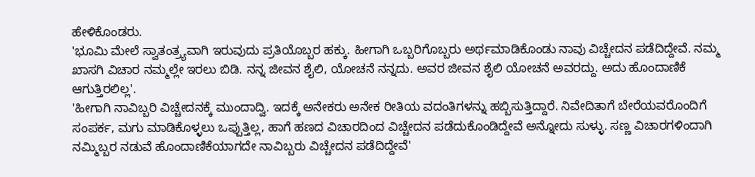ಹೇಳಿಕೊಂಡರು.
'ಭೂಮಿ ಮೇಲೆ ಸ್ವಾತಂತ್ರ್ಯವಾಗಿ ಇರುವುದು ಪ್ರತಿಯೊಬ್ಬರ ಹಕ್ಕು. ಹೀಗಾಗಿ ಒಬ್ಬರಿಗೊಬ್ಬರು ಅರ್ಥಮಾಡಿಕೊಂಡು ನಾವು ವಿಚ್ಚೇದನ ಪಡೆದಿದ್ದೇವೆ. ನಮ್ಮ ಖಾಸಗಿ ವಿಚಾರ ನಮ್ಮಲ್ಲೇ ಇರಲು ಬಿಡಿ. ನನ್ನ ಜೀವನ ಶೈಲಿ, ಯೋಚನೆ ನನ್ನದು. ಅವರ ಜೀವನ ಶೈಲಿ ಯೋಚನೆ ಅವರದ್ದು. ಅದು ಹೊಂದಾಣಿಕೆ ಆಗುತ್ತಿರಲಿಲ್ಲ'.
'ಹೀಗಾಗಿ ನಾವಿಬ್ಬರಿ ವಿಚ್ಚೇದನಕ್ಕೆ ಮುಂದಾದ್ವಿ. ಇದಕ್ಕೆ ಅನೇಕರು ಅನೇಕ ರೀತಿಯ ವದಂತಿಗಳನ್ನು ಹಬ್ಬಿಸುತ್ತಿದ್ದಾರೆ. ನಿವೇದಿತಾಗೆ ಬೇರೆಯವರೊಂದಿಗೆ ಸಂಪರ್ಕ, ಮಗು ಮಾಡಿಕೊಳ್ಳಲು ಒಪ್ಪುತ್ತಿಲ್ಲ, ಹಾಗೆ ಹಣದ ವಿಚಾರದಿಂದ ವಿಚ್ಚೇದನ ಪಡೆದುಕೊಂಡಿದ್ದೇವೆ ಅನ್ನೋದು ಸುಳ್ಳು. ಸಣ್ಣ ವಿಚಾರಗಳಿಂದಾಗಿ ನಮ್ಮಿಬ್ಬರ ನಡುವೆ ಹೊಂದಾಣಿಕೆಯಾಗದೇ ನಾವಿಬ್ಬರು ವಿಚ್ಚೇದನ ಪಡೆದಿದ್ದೇವೆ'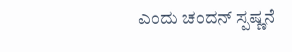ಎಂದು ಚಂದನ್ ಸ್ಪಷ್ಣನೆ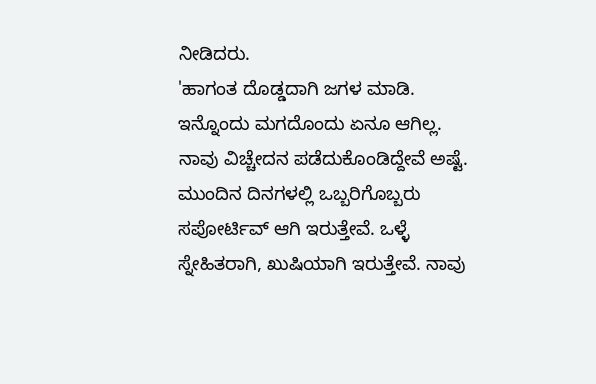ನೀಡಿದರು.
'ಹಾಗಂತ ದೊಡ್ಡದಾಗಿ ಜಗಳ ಮಾಡಿ. ಇನ್ನೊಂದು ಮಗದೊಂದು ಏನೂ ಆಗಿಲ್ಲ. ನಾವು ವಿಚ್ಚೇದನ ಪಡೆದುಕೊಂಡಿದ್ದೇವೆ ಅಷ್ಟೆ. ಮುಂದಿನ ದಿನಗಳಲ್ಲಿ ಒಬ್ಬರಿಗೊಬ್ಬರು ಸಪೋರ್ಟಿವ್ ಆಗಿ ಇರುತ್ತೇವೆ. ಒಳ್ಳೆ ಸ್ನೇಹಿತರಾಗಿ, ಖುಷಿಯಾಗಿ ಇರುತ್ತೇವೆ. ನಾವು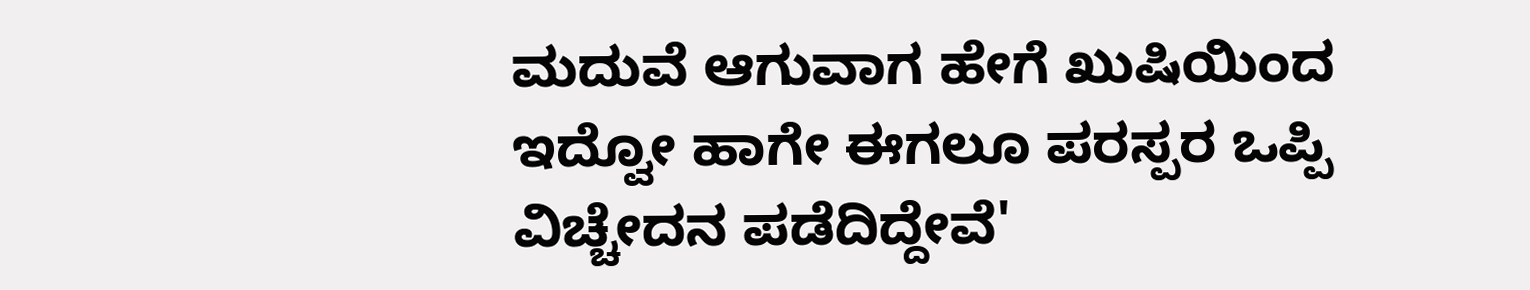ಮದುವೆ ಆಗುವಾಗ ಹೇಗೆ ಖುಷಿಯಿಂದ ಇದ್ವೋ ಹಾಗೇ ಈಗಲೂ ಪರಸ್ಪರ ಒಪ್ಪಿ ವಿಚ್ಚೇದನ ಪಡೆದಿದ್ದೇವೆ'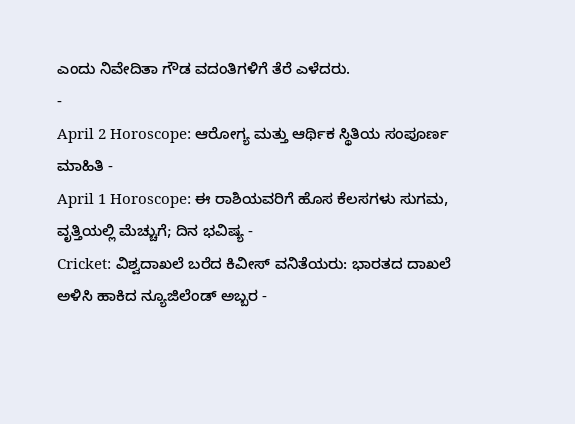ಎಂದು ನಿವೇದಿತಾ ಗೌಡ ವದಂತಿಗಳಿಗೆ ತೆರೆ ಎಳೆದರು.
-
April 2 Horoscope: ಆರೋಗ್ಯ ಮತ್ತು ಆರ್ಥಿಕ ಸ್ಥಿತಿಯ ಸಂಪೂರ್ಣ ಮಾಹಿತಿ -
April 1 Horoscope: ಈ ರಾಶಿಯವರಿಗೆ ಹೊಸ ಕೆಲಸಗಳು ಸುಗಮ, ವೃತ್ತಿಯಲ್ಲಿ ಮೆಚ್ಚುಗೆ; ದಿನ ಭವಿಷ್ಯ -
Cricket: ವಿಶ್ವದಾಖಲೆ ಬರೆದ ಕಿವೀಸ್ ವನಿತೆಯರು: ಭಾರತದ ದಾಖಲೆ ಅಳಿಸಿ ಹಾಕಿದ ನ್ಯೂಜಿಲೆಂಡ್ ಅಬ್ಬರ -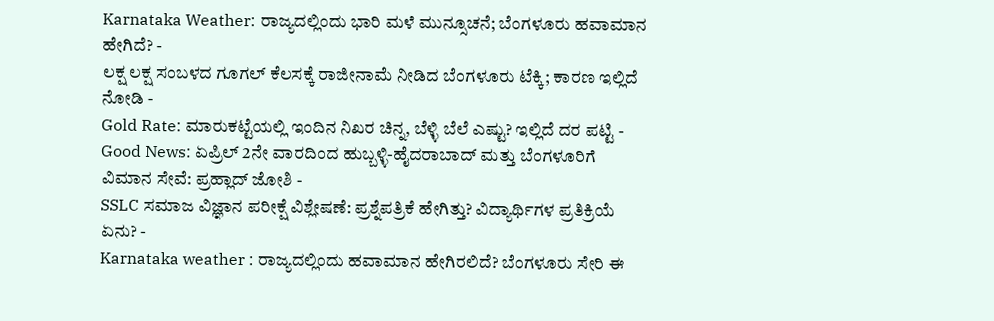Karnataka Weather: ರಾಜ್ಯದಲ್ಲಿಂದು ಭಾರಿ ಮಳೆ ಮುನ್ಸೂಚನೆ; ಬೆಂಗಳೂರು ಹವಾಮಾನ ಹೇಗಿದೆ? -
ಲಕ್ಷ ಲಕ್ಷ ಸಂಬಳದ ಗೂಗಲ್ ಕೆಲಸಕ್ಕೆ ರಾಜೀನಾಮೆ ನೀಡಿದ ಬೆಂಗಳೂರು ಟೆಕ್ಕಿ; ಕಾರಣ ಇಲ್ಲಿದೆ ನೋಡಿ -
Gold Rate: ಮಾರುಕಟ್ಟೆಯಲ್ಲಿ ಇಂದಿನ ನಿಖರ ಚಿನ್ನ, ಬೆಳ್ಳಿ ಬೆಲೆ ಎಷ್ಟು? ಇಲ್ಲಿದೆ ದರ ಪಟ್ಟಿ -
Good News: ಏಪ್ರಿಲ್ 2ನೇ ವಾರದಿಂದ ಹುಬ್ಬಳ್ಳಿ-ಹೈದರಾಬಾದ್ ಮತ್ತು ಬೆಂಗಳೂರಿಗೆ ವಿಮಾನ ಸೇವೆ: ಪ್ರಹ್ಲಾದ್ ಜೋಶಿ -
SSLC ಸಮಾಜ ವಿಜ್ಞಾನ ಪರೀಕ್ಷೆ ವಿಶ್ಲೇಷಣೆ: ಪ್ರಶ್ನೆಪತ್ರಿಕೆ ಹೇಗಿತ್ತು? ವಿದ್ಯಾರ್ಥಿಗಳ ಪ್ರತಿಕ್ರಿಯೆ ಏನು? -
Karnataka weather : ರಾಜ್ಯದಲ್ಲಿಂದು ಹವಾಮಾನ ಹೇಗಿರಲಿದೆ? ಬೆಂಗಳೂರು ಸೇರಿ ಈ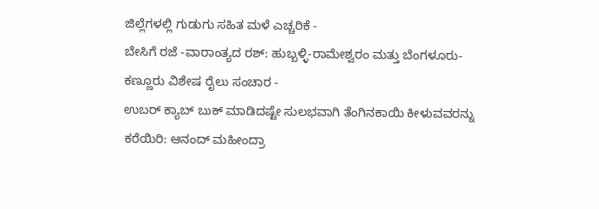ಜಿಲ್ಲೆಗಳಲ್ಲಿ ಗುಡುಗು ಸಹಿತ ಮಳೆ ಎಚ್ಚರಿಕೆ -
ಬೇಸಿಗೆ ರಜೆ -ವಾರಾಂತ್ಯದ ರಶ್: ಹುಬ್ಬಳ್ಳಿ-ರಾಮೇಶ್ವರಂ ಮತ್ತು ಬೆಂಗಳೂರು-ಕಣ್ಣೂರು ವಿಶೇಷ ರೈಲು ಸಂಚಾರ -
ಉಬರ್ ಕ್ಯಾಬ್ ಬುಕ್ ಮಾಡಿದಷ್ಟೇ ಸುಲಭವಾಗಿ ತೆಂಗಿನಕಾಯಿ ಕೀಳುವವರನ್ನು ಕರೆಯಿರಿ: ಆನಂದ್ ಮಹೀಂದ್ರಾ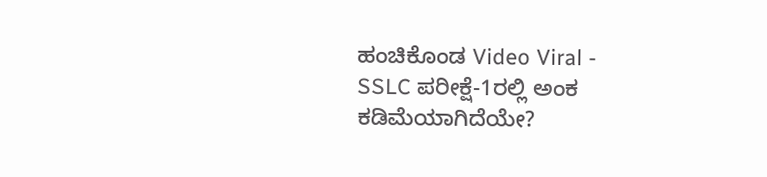ಹಂಚಿಕೊಂಡ Video Viral -
SSLC ಪರೀಕ್ಷೆ-1ರಲ್ಲಿ ಅಂಕ ಕಡಿಮೆಯಾಗಿದೆಯೇ?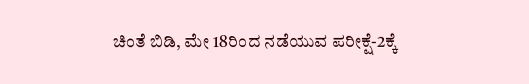ಚಿಂತೆ ಬಿಡಿ, ಮೇ 18ರಿಂದ ನಡೆಯುವ ಪರೀಕ್ಷೆ-2ಕ್ಕೆ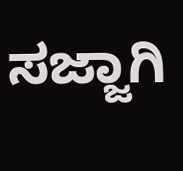ಸಜ್ಜಾಗಿ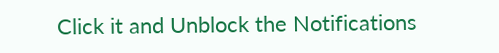Click it and Unblock the Notifications